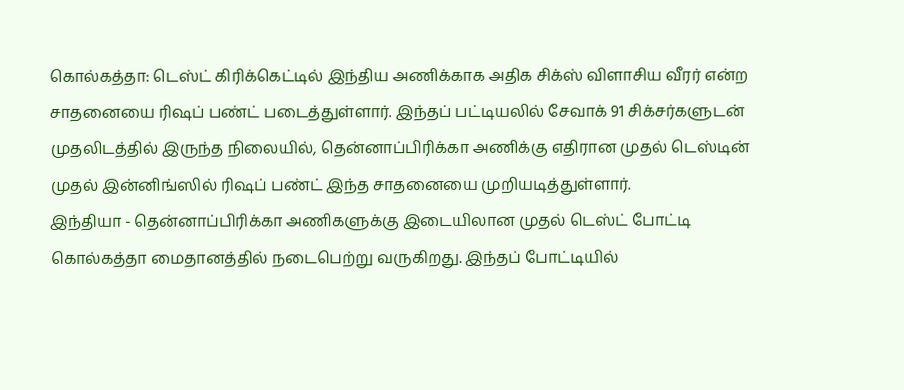கொல்கத்தா: டெஸ்ட் கிரிக்கெட்டில் இந்திய அணிக்காக அதிக சிக்ஸ் விளாசிய வீரர் என்ற சாதனையை ரிஷப் பண்ட் படைத்துள்ளார். இந்தப் பட்டியலில் சேவாக் 91 சிக்சர்களுடன் முதலிடத்தில் இருந்த நிலையில், தென்னாப்பிரிக்கா அணிக்கு எதிரான முதல் டெஸ்டின் முதல் இன்னிங்ஸில் ரிஷப் பண்ட் இந்த சாதனையை முறியடித்துள்ளார்.
இந்தியா - தென்னாப்பிரிக்கா அணிகளுக்கு இடையிலான முதல் டெஸ்ட் போட்டி கொல்கத்தா மைதானத்தில் நடைபெற்று வருகிறது. இந்தப் போட்டியில்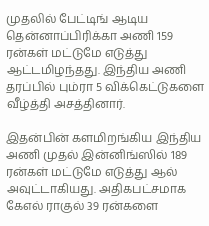முதலில் பேட்டிங் ஆடிய தென்னாப்பிரிக்கா அணி 159 ரன்கள் மட்டுமே எடுத்து ஆட்டமிழந்தது. இந்திய அணி தரப்பில் பும்ரா 5 விக்கெட்டுகளை வீழ்த்தி அசத்தினார்.

இதன்பின் களமிறங்கிய இந்திய அணி முதல் இன்னிங்ஸில் 189 ரன்கள் மட்டுமே எடுத்து ஆல் அவுட்டாகியது. அதிகபட்சமாக கேஎல் ராகுல் 39 ரன்களை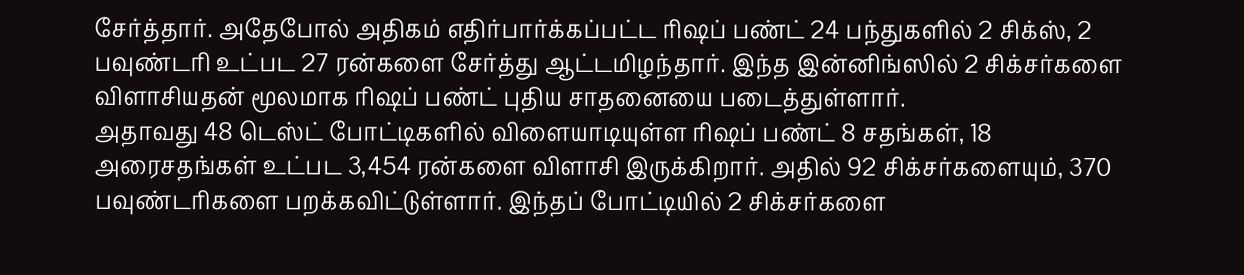சேர்த்தார். அதேபோல் அதிகம் எதிர்பார்க்கப்பட்ட ரிஷப் பண்ட் 24 பந்துகளில் 2 சிக்ஸ், 2 பவுண்டரி உட்பட 27 ரன்களை சேர்த்து ஆட்டமிழந்தார். இந்த இன்னிங்ஸில் 2 சிக்சர்களை விளாசியதன் மூலமாக ரிஷப் பண்ட் புதிய சாதனையை படைத்துள்ளார்.
அதாவது 48 டெஸ்ட் போட்டிகளில் விளையாடியுள்ள ரிஷப் பண்ட் 8 சதங்கள், 18 அரைசதங்கள் உட்பட 3,454 ரன்களை விளாசி இருக்கிறார். அதில் 92 சிக்சர்களையும், 370 பவுண்டரிகளை பறக்கவிட்டுள்ளார். இந்தப் போட்டியில் 2 சிக்சர்களை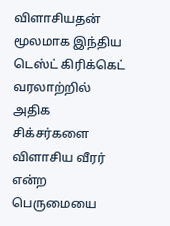விளாசியதன் மூலமாக இந்திய டெஸ்ட் கிரிக்கெட் வரலாற்றில் அதிக சிக்சர்களை விளாசிய வீரர் என்ற பெருமையை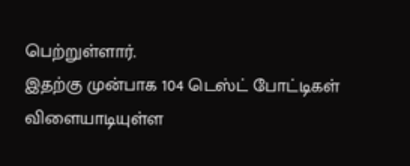பெற்றுள்ளார்.
இதற்கு முன்பாக 104 டெஸ்ட் போட்டிகள் விளையாடியுள்ள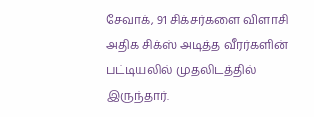சேவாக், 91 சிக்சர்களை விளாசி அதிக சிக்ஸ் அடித்த வீரர்களின் பட்டியலில் முதலிடத்தில் இருந்தார்.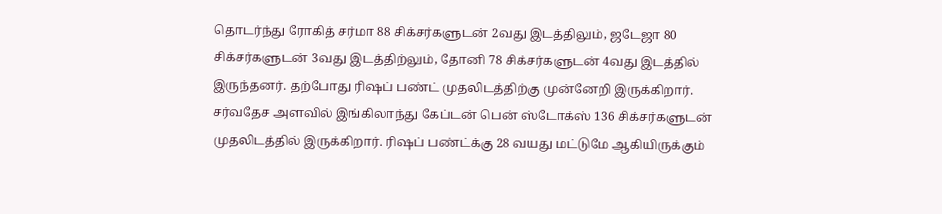தொடர்ந்து ரோகித் சர்மா 88 சிக்சர்களுடன் 2வது இடத்திலும், ஜடேஜா 80 சிக்சர்களுடன் 3வது இடத்திற்லும், தோனி 78 சிக்சர்களுடன் 4வது இடத்தில் இருந்தனர். தற்போது ரிஷப் பண்ட் முதலிடத்திற்கு முன்னேறி இருக்கிறார்.
சர்வதேச அளவில் இங்கிலாந்து கேப்டன் பென் ஸ்டோக்ஸ் 136 சிக்சர்களுடன் முதலிடத்தில் இருக்கிறார். ரிஷப் பண்ட்க்கு 28 வயது மட்டுமே ஆகியிருக்கும்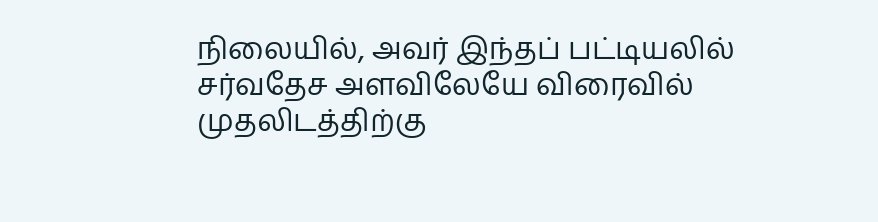நிலையில், அவர் இந்தப் பட்டியலில் சர்வதேச அளவிலேயே விரைவில் முதலிடத்திற்கு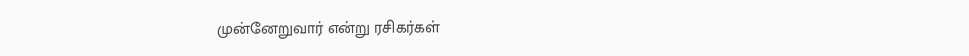முன்னேறுவார் என்று ரசிகர்கள்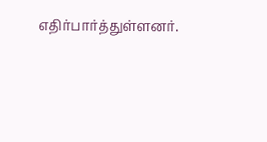எதிர்பார்த்துள்ளனர்.